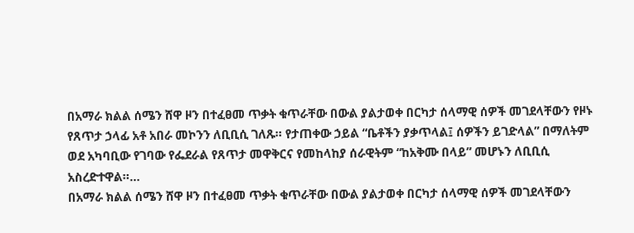በአማራ ክልል ሰሜን ሸዋ ዞን በተፈፀመ ጥቃት ቁጥራቸው በውል ያልታወቀ በርካታ ሰላማዊ ሰዎች መገደላቸውን የዞኑ የጸጥታ ኃላፊ አቶ አበራ መኮንን ለቢቢሲ ገለጹ። የታጠቀው ኃይል “ቤቶችን ያቃጥላል፤ ሰዎችን ይገድላል” በማለትም ወደ አካባቢው የገባው የፌደራል የጸጥታ መዋቅርና የመከላከያ ሰራዊትም “ከአቅሙ በላይ” መሆኑን ለቢቢሲ አስረድተዋል።…
በአማራ ክልል ሰሜን ሸዋ ዞን በተፈፀመ ጥቃት ቁጥራቸው በውል ያልታወቀ በርካታ ሰላማዊ ሰዎች መገደላቸውን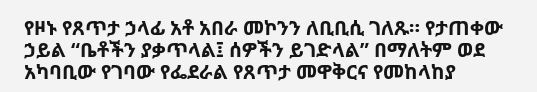የዞኑ የጸጥታ ኃላፊ አቶ አበራ መኮንን ለቢቢሲ ገለጹ። የታጠቀው ኃይል “ቤቶችን ያቃጥላል፤ ሰዎችን ይገድላል” በማለትም ወደ አካባቢው የገባው የፌደራል የጸጥታ መዋቅርና የመከላከያ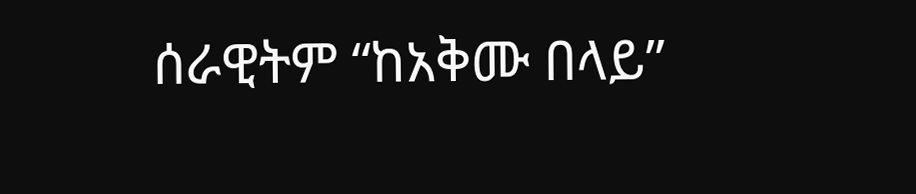ሰራዊትም “ከአቅሙ በላይ”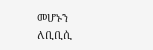መሆኑን ለቢቢሲ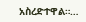አስረድተዋል።…